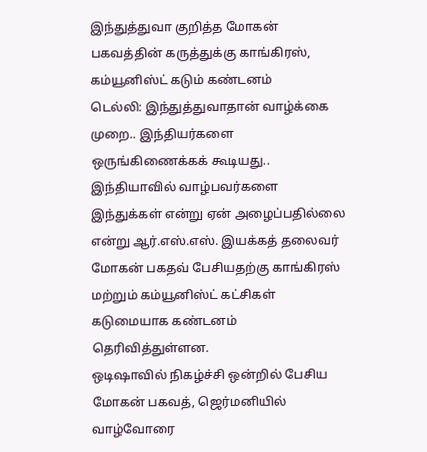இந்துத்துவா குறித்த மோகன் பகவத்தின் கருத்துக்கு காங்கிரஸ், கம்யூனிஸ்ட் கடும் கண்டனம்
டெல்லி: இந்துத்துவாதான் வாழ்க்கை முறை.. இந்தியர்களை ஒருங்கிணைக்கக் கூடியது.. இந்தியாவில் வாழ்பவர்களை இந்துக்கள் என்று ஏன் அழைப்பதில்லை என்று ஆர்.எஸ்.எஸ். இயக்கத் தலைவர் மோகன் பகதவ் பேசியதற்கு காங்கிரஸ் மற்றும் கம்யூனிஸ்ட் கட்சிகள் கடுமையாக கண்டனம் தெரிவித்துள்ளன.
ஒடிஷாவில் நிகழ்ச்சி ஒன்றில் பேசிய மோகன் பகவத், ஜெர்மனியில் வாழ்வோரை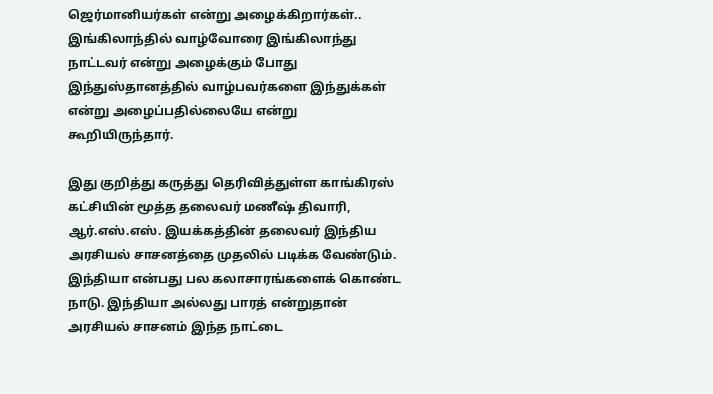ஜெர்மானியர்கள் என்று அழைக்கிறார்கள்.. இங்கிலாந்தில் வாழ்வோரை இங்கிலாந்து நாட்டவர் என்று அழைக்கும் போது இந்துஸ்தானத்தில் வாழ்பவர்களை இந்துக்கள் என்று அழைப்பதில்லையே என்று கூறியிருந்தார்.

இது குறித்து கருத்து தெரிவித்துள்ள காங்கிரஸ் கட்சியின் மூத்த தலைவர் மணீஷ் திவாரி, ஆர்.எஸ்.எஸ். இயக்கத்தின் தலைவர் இந்திய அரசியல் சாசனத்தை முதலில் படிக்க வேண்டும். இந்தியா என்பது பல கலாசாரங்களைக் கொண்ட நாடு. இந்தியா அல்லது பாரத் என்றுதான் அரசியல் சாசனம் இந்த நாட்டை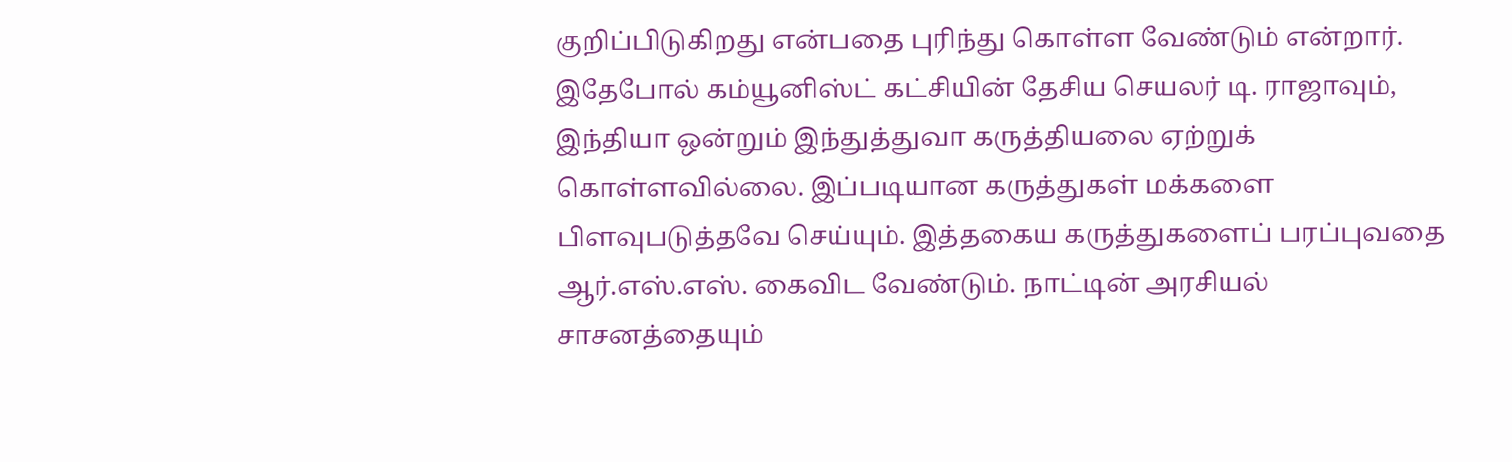குறிப்பிடுகிறது என்பதை புரிந்து கொள்ள வேண்டும் என்றார்.
இதேபோல் கம்யூனிஸ்ட் கட்சியின் தேசிய செயலர் டி. ராஜாவும், இந்தியா ஒன்றும் இந்துத்துவா கருத்தியலை ஏற்றுக் கொள்ளவில்லை. இப்படியான கருத்துகள் மக்களை பிளவுபடுத்தவே செய்யும். இத்தகைய கருத்துகளைப் பரப்புவதை ஆர்.எஸ்.எஸ். கைவிட வேண்டும். நாட்டின் அரசியல் சாசனத்தையும்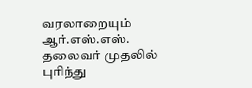வரலாறையும் ஆர்.எஸ்.எஸ். தலைவர் முதலில் புரிந்து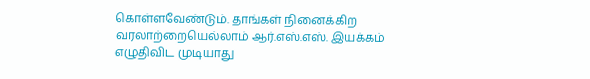கொள்ளவேண்டும். தாங்கள் நினைக்கிற வரலாற்றையெல்லாம் ஆர்.எஸ்.எஸ். இயக்கம் எழுதிவிட முடியாது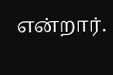என்றார்.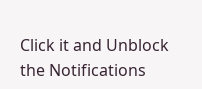Click it and Unblock the Notifications